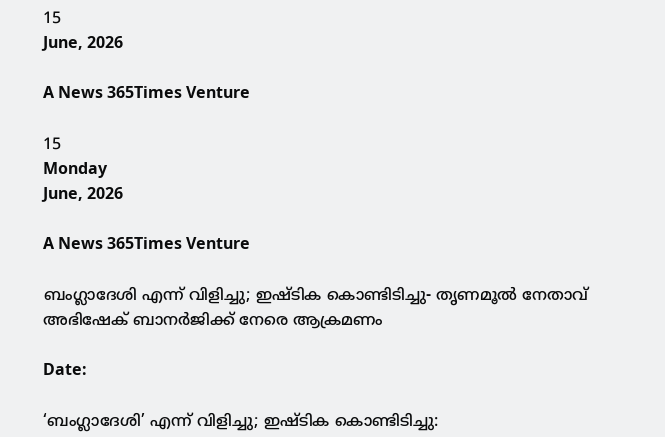15
June, 2026

A News 365Times Venture

15
Monday
June, 2026

A News 365Times Venture

ബംഗ്ലാദേശി എന്ന് വിളിച്ചു; ഇഷ്ടിക കൊണ്ടിടിച്ചു- തൃണമൂല്‍ നേതാവ് അഭിഷേക് ബാനര്‍ജിക്ക് നേരെ ആക്രമണം

Date:

‘ബംഗ്ലാദേശി’ എന്ന് വിളിച്ചു; ഇഷ്ടിക കൊണ്ടിടിച്ചു: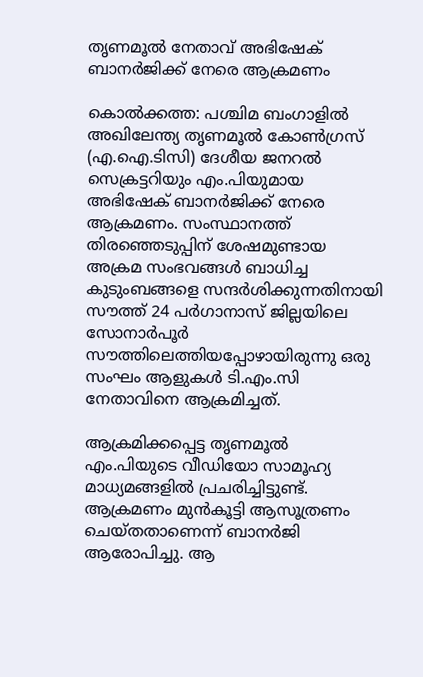തൃണമൂല്‍ നേതാവ് അഭിഷേക് ബാനര്‍ജിക്ക് നേരെ ആക്രമണം

കൊല്‍ക്കത്ത: പശ്ചിമ ബംഗാളില്‍ അഖിലേന്ത്യ തൃണമൂല്‍ കോണ്‍ഗ്രസ് (എ.ഐ.ടിസി) ദേശീയ ജനറല്‍ സെക്രട്ടറിയും എം.പിയുമായ അഭിഷേക് ബാനര്‍ജിക്ക് നേരെ ആക്രമണം. സംസ്ഥാനത്ത് തിരഞ്ഞെടുപ്പിന് ശേഷമുണ്ടായ അക്രമ സംഭവങ്ങള്‍ ബാധിച്ച കുടുംബങ്ങളെ സന്ദര്‍ശിക്കുന്നതിനായി സൗത്ത് 24 പര്‍ഗാനാസ് ജില്ലയിലെ സോനാര്‍പൂര്‍ സൗത്തിലെത്തിയപ്പോഴായിരുന്നു ഒരു സംഘം ആളുകള്‍ ടി.എം.സി നേതാവിനെ ആക്രമിച്ചത്.

ആക്രമിക്കപ്പെട്ട തൃണമൂല്‍ എം.പിയുടെ വീഡിയോ സാമൂഹ്യ മാധ്യമങ്ങളില്‍ പ്രചരിച്ചിട്ടുണ്ട്. ആക്രമണം മുന്‍കൂട്ടി ആസൂത്രണം ചെയ്തതാണെന്ന് ബാനര്‍ജി ആരോപിച്ചു. ആ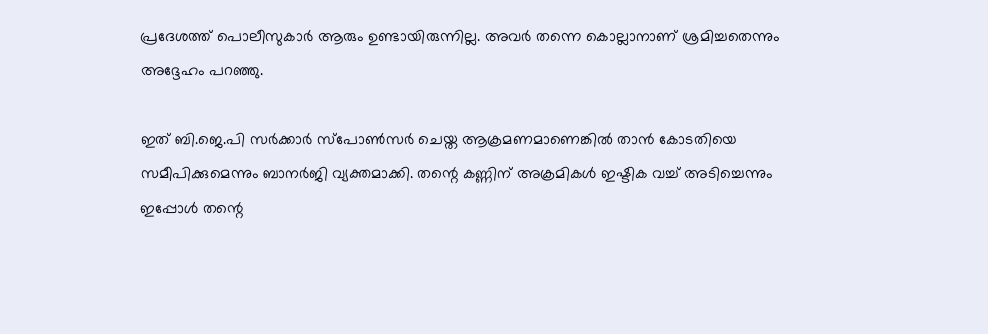പ്രദേശത്ത് പൊലീസുകാര്‍ ആരും ഉണ്ടായിരുന്നില്ല. അവര്‍ തന്നെ കൊല്ലാനാണ് ശ്രമിച്ചതെന്നും അദ്ദേഹം പറഞ്ഞു.

ഇത് ബി.ജെ.പി സര്‍ക്കാര്‍ സ്‌പോണ്‍സര്‍ ചെയ്ത ആക്രമണമാണെങ്കില്‍ താന്‍ കോടതിയെ സമീപിക്കുമെന്നും ബാനര്‍ജി വ്യക്തമാക്കി. തന്റെ കണ്ണിന് അക്രമികള്‍ ഇഷ്ടിക വച്ച് അടിച്ചെന്നും ഇപ്പോള്‍ തന്റെ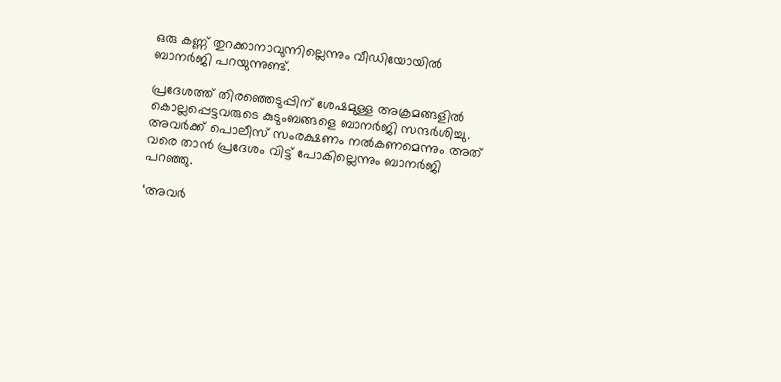ഒരു കണ്ണ് തുറക്കാനാവുന്നില്ലെന്നും വീഡിയോയില്‍ ബാനര്‍ജി പറയുന്നുണ്ട്.

പ്രദേശത്ത് തിരഞ്ഞെടുപ്പിന് ശേഷമുള്ള അക്രമങ്ങളില്‍ കൊല്ലപ്പെട്ടവരുടെ കുടുംബങ്ങളെ ബാനര്‍ജി സന്ദര്‍ശിച്ചു. അവര്‍ക്ക് പൊലീസ് സംരക്ഷണം നല്‍കണമെന്നും അത് വരെ താന്‍ പ്രദേശം വിട്ട് പോകില്ലെന്നും ബാനര്‍ജി പറഞ്ഞു.

‘അവര്‍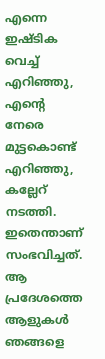എന്നെ ഇഷ്ടിക വെച്ച് എറിഞ്ഞു, എന്റെ നേരെ മുട്ടകൊണ്ട് എറിഞ്ഞു, കല്ലേറ് നടത്തി. ഇതെന്താണ് സംഭവിച്ചത്. ആ പ്രദേശത്തെ ആളുകള്‍ ഞങ്ങളെ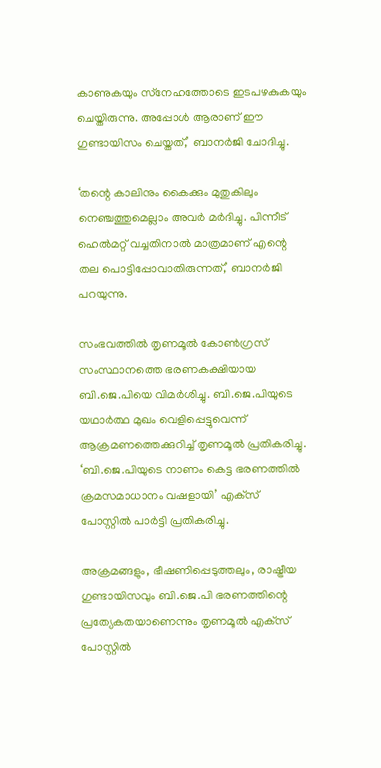കാണുകയും സ്‌നേഹത്തോടെ ഇടപഴകുകയും ചെയ്തിരുന്നു. അപ്പോള്‍ ആരാണ് ഈ ഗുണ്ടായിസം ചെയ്തത്,’ ബാനര്‍ജി ചോദിച്ചു.

‘തന്റെ കാലിനും കൈക്കും മുതുകിലും നെഞ്ചത്തുമെല്ലാം അവര്‍ മര്‍ദിച്ചു. പിന്നീട് ഹെല്‍മറ്റ് വച്ചതിനാല്‍ മാത്രമാണ് എന്റെ തല പൊട്ടിപ്പോവാതിരുന്നത്,’ ബാനര്‍ജി പറയുന്നു.

സംഭവത്തില്‍ തൃണമൂല്‍ കോണ്‍ഗ്രസ് സംസ്ഥാനത്തെ ഭരണകക്ഷിയായ ബി.ജെ.പിയെ വിമര്‍ശിച്ചു. ബി.ജെ.പിയുടെ യഥാര്‍ത്ഥ മുഖം വെളിപ്പെട്ടുവെന്ന് ആക്രമണത്തെക്കുറിച്ച് തൃണമൂല്‍ പ്രതികരിച്ചു. ‘ബി.ജെ.പിയുടെ നാണം കെട്ട ഭരണത്തില്‍ ക്രമസമാധാനം വഷളായി’ എക്‌സ് പോസ്റ്റില്‍ പാര്‍ട്ടി പ്രതികരിച്ചു.

അക്രമങ്ങളും, ഭീഷണിപ്പെടുത്തലും, രാഷ്ട്രീയ ഗുണ്ടായിസവും ബി.ജെ.പി ഭരണത്തിന്റെ പ്രത്യേകതയാണെന്നും തൃണമൂല്‍ എക്‌സ് പോസ്റ്റില്‍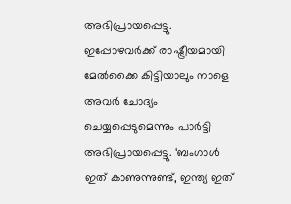അഭിപ്രായപ്പെട്ടു. ഇപ്പോഴവര്‍ക്ക് രാഷ്ട്രീയമായി മേല്‍ക്കൈ കിട്ടിയാലും നാളെ അവര്‍ ചോദ്യം ചെയ്യപ്പെടുമെന്നും പാര്‍ട്ടി അഭിപ്രായപ്പെട്ടു. ‘ബംഗാള്‍ ഇത് കാണുന്നുണ്ട്, ഇന്ത്യ ഇത്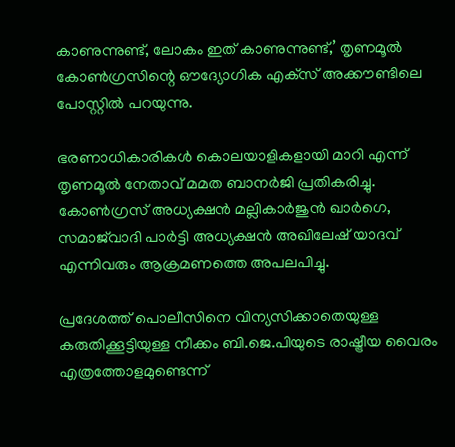കാണുന്നുണ്ട്, ലോകം ഇത് കാണുന്നുണ്ട്,’ തൃണമൂല്‍ കോണ്‍ഗ്രസിന്റെ ഔദ്യോഗിക എക്‌സ് അക്കൗണ്ടിലെ പോസ്റ്റില്‍ പറയുന്നു.

ഭരണാധികാരികള്‍ കൊലയാളികളായി മാറി എന്ന് തൃണമൂല്‍ നേതാവ് മമത ബാനര്‍ജി പ്രതികരിച്ചു. കോണ്‍ഗ്രസ് അധ്യക്ഷന്‍ മല്ലികാര്‍ജുന്‍ ഖാര്‍ഗെ, സമാജ്‌വാദി പാര്‍ട്ടി അധ്യക്ഷന്‍ അഖിലേഷ് യാദവ് എന്നിവരും ആക്രമണത്തെ അപലപിച്ചു.

പ്രദേശത്ത് പൊലീസിനെ വിന്യസിക്കാതെയുള്ള കരുതിക്കൂട്ടിയുള്ള നീക്കം ബി.ജെ.പിയുടെ രാഷ്ട്രീയ വൈരം എത്രത്തോളമുണ്ടെന്ന്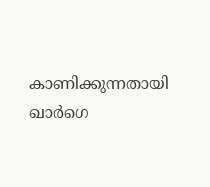കാണിക്കുന്നതായി ഖാര്‍ഗെ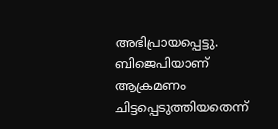അഭിപ്രായപ്പെട്ടു. ബിജെപിയാണ് ആക്രമണം ചിട്ടപ്പെടുത്തിയതെന്ന്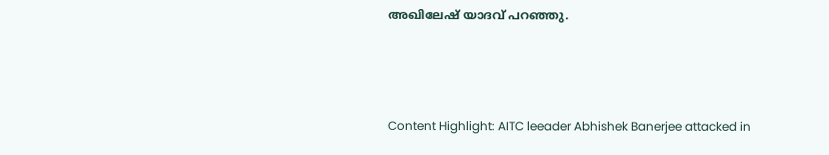അഖിലേഷ് യാദവ് പറഞ്ഞു.



Content Highlight: AITC leeader Abhishek Banerjee attacked in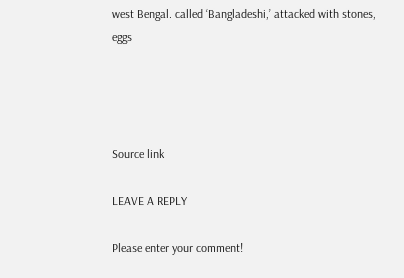west Bengal. called ‘Bangladeshi,’ attacked with stones, eggs




Source link

LEAVE A REPLY

Please enter your comment!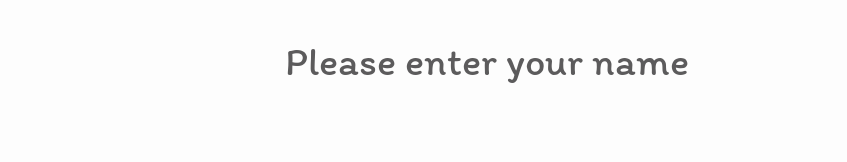Please enter your name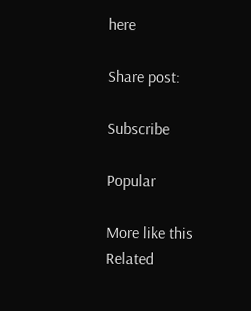here

Share post:

Subscribe

Popular

More like this
Related